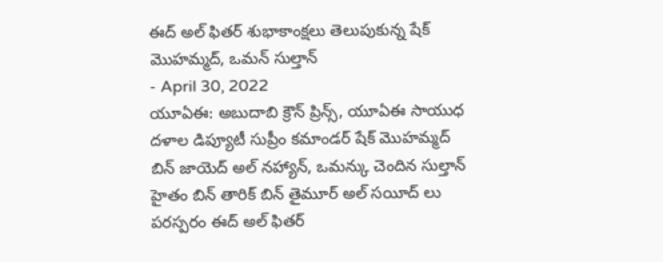ఈద్ అల్ ఫితర్ శుభాకాంక్షలు తెలుపుకున్న షేక్ మొహమ్మద్, ఒమన్ సుల్తాన్
- April 30, 2022
యూఏఈ: అబుదాబి క్రౌన్ ప్రిన్స్, యూఏఈ సాయుధ దళాల డిప్యూటీ సుప్రీం కమాండర్ షేక్ మొహమ్మద్ బిన్ జాయెద్ అల్ నహ్యాన్, ఒమన్కు చెందిన సుల్తాన్ హైతం బిన్ తారిక్ బిన్ తైమూర్ అల్ సయీద్ లు పరస్పరం ఈద్ అల్ ఫితర్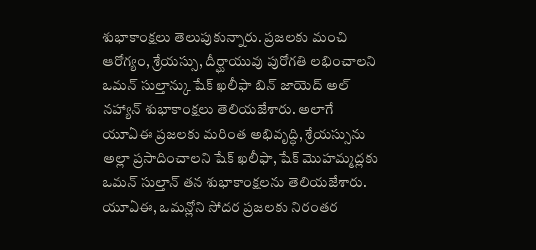శుభాకాంక్షలు తెలుపుకున్నారు. ప్రజలకు మంచి ఆరోగ్యం, శ్రేయస్సు, దీర్ఘాయువు పురోగతి లభించాలని ఒమన్ సుల్తాన్కు షేక్ ఖలీఫా బిన్ జాయెద్ అల్ నహ్యాన్ శుభాకాంక్షలు తెలియజేశారు. అలాగే యూఏఈ ప్రజలకు మరింత అభివృద్ధి, శ్రేయస్సును అల్లా ప్రసాదించాలని షేక్ ఖలీఫా, షేక్ మొహమ్మద్లకు ఒమన్ సుల్తాన్ తన శుభాకాంక్షలను తెలియజేశారు. యూఏఈ, ఒమన్లోని సోదర ప్రజలకు నిరంతర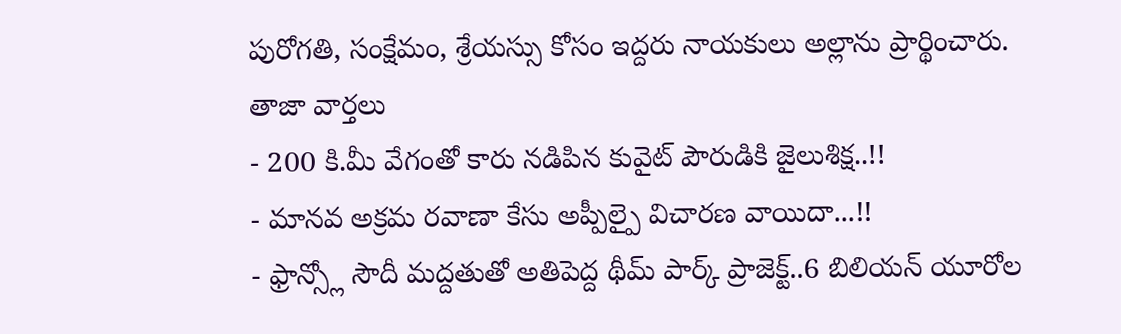పురోగతి, సంక్షేమం, శ్రేయస్సు కోసం ఇద్దరు నాయకులు అల్లాను ప్రార్థించారు.
తాజా వార్తలు
- 200 కి.మీ వేగంతో కారు నడిపిన కువైట్ పౌరుడికి జైలుశిక్ష..!!
- మానవ అక్రమ రవాణా కేసు అప్పీల్పై విచారణ వాయిదా...!!
- ఫ్రాన్స్లో సౌదీ మద్దతుతో అతిపెద్ద థీమ్ పార్క్ ప్రాజెక్ట్..6 బిలియన్ యూరోల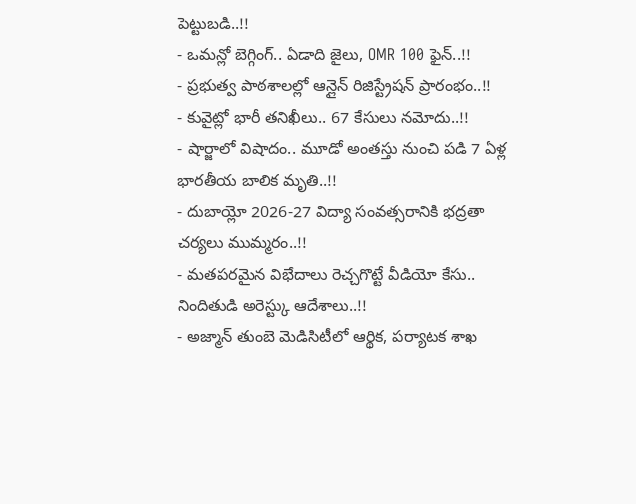పెట్టుబడి..!!
- ఒమన్లో బెగ్గింగ్.. ఏడాది జైలు, OMR 100 ఫైన్..!!
- ప్రభుత్వ పాఠశాలల్లో ఆన్లైన్ రిజిస్ట్రేషన్ ప్రారంభం..!!
- కువైట్లో భారీ తనిఖీలు.. 67 కేసులు నమోదు..!!
- షార్జాలో విషాదం.. మూడో అంతస్తు నుంచి పడి 7 ఏళ్ల భారతీయ బాలిక మృతి..!!
- దుబాయ్లో 2026-27 విద్యా సంవత్సరానికి భద్రతా చర్యలు ముమ్మరం..!!
- మతపరమైన విభేదాలు రెచ్చగొట్టే వీడియో కేసు.. నిందితుడి అరెస్ట్కు ఆదేశాలు..!!
- అజ్మాన్ తుంబె మెడిసిటీలో ఆర్థిక, పర్యాటక శాఖ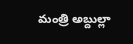మంత్రి అబ్దుల్లా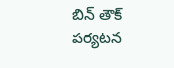బిన్ తౌక్ పర్యటన